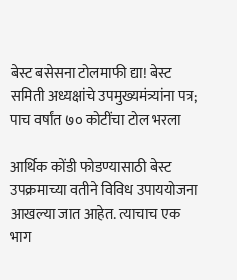बेस्ट बसेसना टोलमाफी द्या! बेस्ट समिती अध्यक्षांचे उपमुख्यमंत्र्यांना पत्र; पाच वर्षांत ७० कोटींचा टोल भरला

आर्थिक कोंडी फोडण्यासाठी बेस्ट उपक्रमाच्या वतीने विविध उपाययोजना आखल्या जात आहेत. त्याचाच एक भाग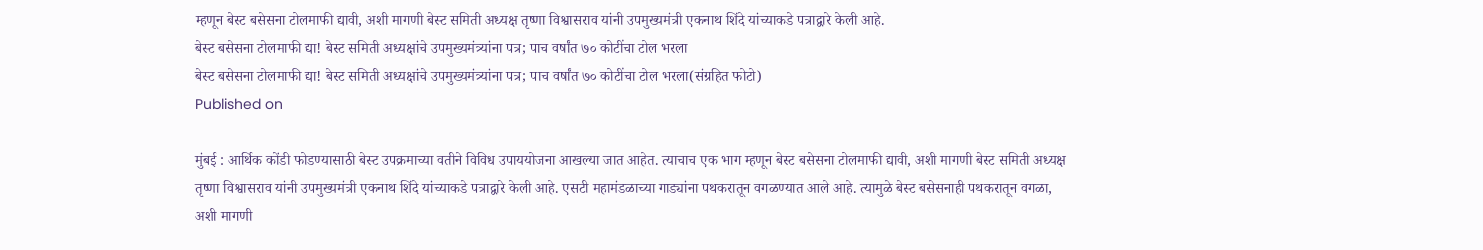म्हणून बेस्ट बसेसना टोलमाफी द्यावी, अशी मागणी बेस्ट समिती अध्यक्ष तृष्णा विश्वासराव यांनी उपमुख्यमंत्री एकनाथ शिंदे यांच्याकडे पत्राद्वारे केली आहे.
बेस्ट बसेसना टोलमाफी द्या! बेस्ट समिती अध्यक्षांचे उपमुख्यमंत्र्यांना पत्र; पाच वर्षांत ७० कोटींचा टोल भरला
बेस्ट बसेसना टोलमाफी द्या! बेस्ट समिती अध्यक्षांचे उपमुख्यमंत्र्यांना पत्र; पाच वर्षांत ७० कोटींचा टोल भरला(संग्रहित फोटो)
Published on

मुंबई : आर्थिक कोंडी फोडण्यासाठी बेस्ट उपक्रमाच्या वतीने विविध उपाययोजना आखल्या जात आहेत. त्याचाच एक भाग म्हणून बेस्ट बसेसना टोलमाफी द्यावी, अशी मागणी बेस्ट समिती अध्यक्ष तृष्णा विश्वासराव यांनी उपमुख्यमंत्री एकनाथ शिंदे यांच्याकडे पत्राद्वारे केली आहे. एसटी महामंडळाच्या गाड्यांना पथकरातून वगळण्यात आले आहे. त्यामुळे बेस्ट बसेसनाही पथकरातून वगळा, अशी मागणी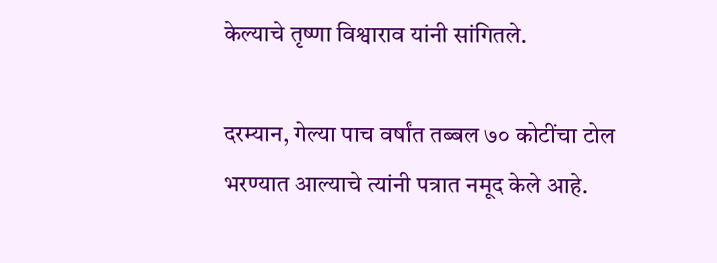केल्याचे तृष्णा विश्वाराव यांनी सांगितले.

दरम्यान, गेल्या पाच वर्षांत तब्बल ७० कोटींचा टोल भरण्यात आल्याचे त्यांनी पत्रात नमूद केले आहे.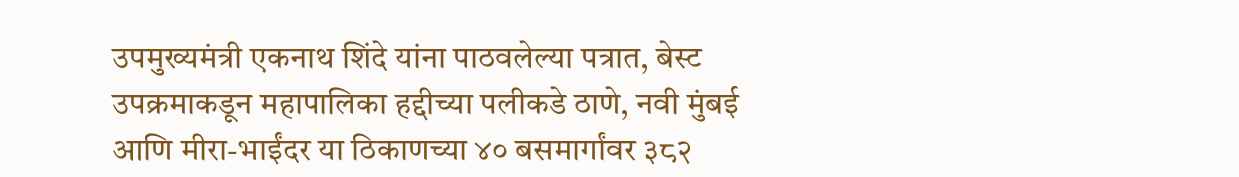उपमुख्यमंत्री एकनाथ शिंदे यांना पाठवलेल्या पत्रात, बेस्ट उपक्रमाकडून महापालिका हद्दीच्या पलीकडे ठाणे, नवी मुंबई आणि मीरा-भाईंदर या ठिकाणच्या ४० बसमार्गांवर ३८२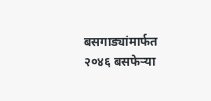बसगाड्यांमार्फत २०४६ बसफेऱ्या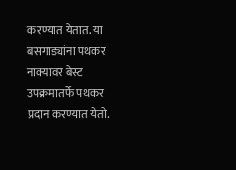करण्यात येतात. या बसगाड्यांना पथकर नाक्यावर बेस्ट उपक्रमातर्फे पथकर प्रदान करण्यात येतो.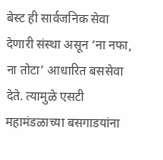बेस्ट ही सार्वजनिक सेवा देणारी संस्था असून ‘ना नफा, ना तोटा’ आधारित बससेवा देते. त्यामुळे एसटी महामंडळाच्या बसगाडयांना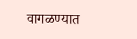वागळण्यात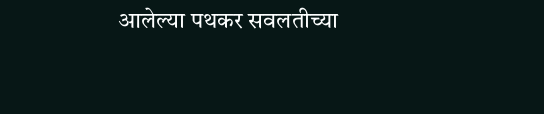आलेल्या पथकर सवलतीच्या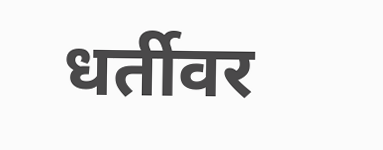धर्तीवर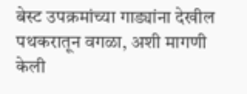बेस्ट उपक्रमांच्या गाड्यांना देखील पथकरातून वगळा, अशी मागणी केली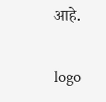आहे.

logo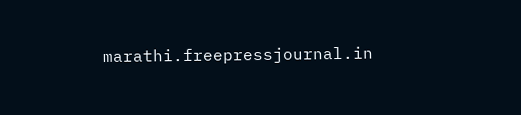marathi.freepressjournal.in